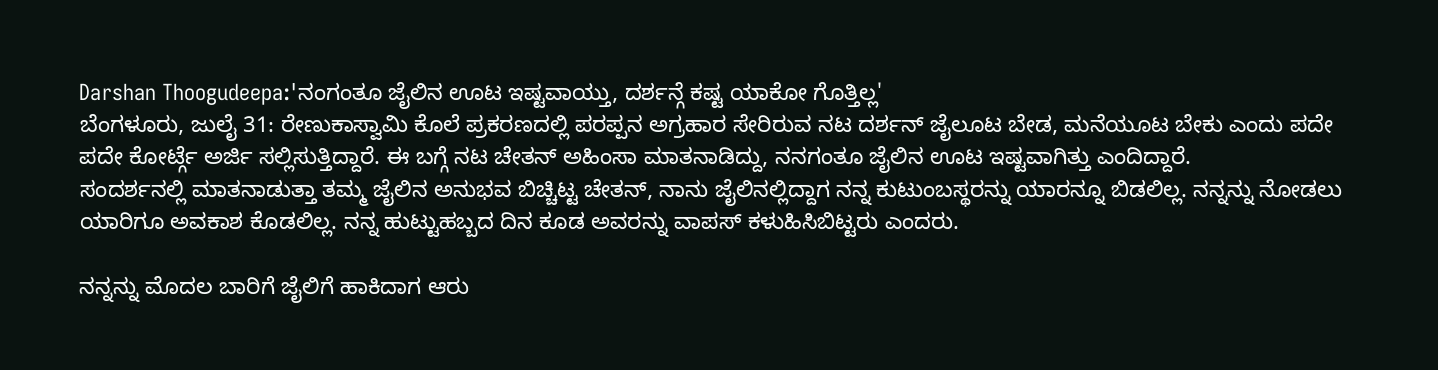Darshan Thoogudeepa:'ನಂಗಂತೂ ಜೈಲಿನ ಊಟ ಇಷ್ಟವಾಯ್ತು, ದರ್ಶನ್ಗೆ ಕಷ್ಟ ಯಾಕೋ ಗೊತ್ತಿಲ್ಲ'
ಬೆಂಗಳೂರು, ಜುಲೈ 31: ರೇಣುಕಾಸ್ವಾಮಿ ಕೊಲೆ ಪ್ರಕರಣದಲ್ಲಿ ಪರಪ್ಪನ ಅಗ್ರಹಾರ ಸೇರಿರುವ ನಟ ದರ್ಶನ್ ಜೈಲೂಟ ಬೇಡ, ಮನೆಯೂಟ ಬೇಕು ಎಂದು ಪದೇ ಪದೇ ಕೋರ್ಟ್ಗೆ ಅರ್ಜಿ ಸಲ್ಲಿಸುತ್ತಿದ್ದಾರೆ. ಈ ಬಗ್ಗೆ ನಟ ಚೇತನ್ ಅಹಿಂಸಾ ಮಾತನಾಡಿದ್ದು, ನನಗಂತೂ ಜೈಲಿನ ಊಟ ಇಷ್ಟವಾಗಿತ್ತು ಎಂದಿದ್ದಾರೆ.
ಸಂದರ್ಶನಲ್ಲಿ ಮಾತನಾಡುತ್ತಾ ತಮ್ಮ ಜೈಲಿನ ಅನುಭವ ಬಿಚ್ಚಿಟ್ಟ ಚೇತನ್, ನಾನು ಜೈಲಿನಲ್ಲಿದ್ದಾಗ ನನ್ನ ಕುಟುಂಬಸ್ಥರನ್ನು ಯಾರನ್ನೂ ಬಿಡಲಿಲ್ಲ. ನನ್ನನ್ನು ನೋಡಲು ಯಾರಿಗೂ ಅವಕಾಶ ಕೊಡಲಿಲ್ಲ. ನನ್ನ ಹುಟ್ಟುಹಬ್ಬದ ದಿನ ಕೂಡ ಅವರನ್ನು ವಾಪಸ್ ಕಳುಹಿಸಿಬಿಟ್ಟರು ಎಂದರು.

ನನ್ನನ್ನು ಮೊದಲ ಬಾರಿಗೆ ಜೈಲಿಗೆ ಹಾಕಿದಾಗ ಆರು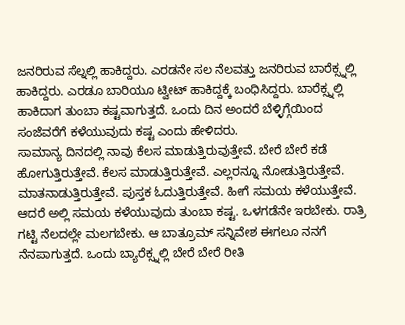ಜನರಿರುವ ಸೆಲ್ನಲ್ಲಿ ಹಾಕಿದ್ದರು. ಎರಡನೇ ಸಲ ನೆಲವತ್ತು ಜನರಿರುವ ಬಾರೆಕ್ಸ್ನಲ್ಲಿ ಹಾಕಿದ್ದರು. ಎರಡೂ ಬಾರಿಯೂ ಟ್ವೀಟ್ ಹಾಕಿದ್ದಕ್ಕೆ ಬಂಧಿಸಿದ್ದರು. ಬಾರೆಕ್ಸ್ನಲ್ಲಿ ಹಾಕಿದಾಗ ತುಂಬಾ ಕಷ್ಟವಾಗುತ್ತದೆ. ಒಂದು ದಿನ ಅಂದರೆ ಬೆಳ್ಳಿಗ್ಗೆಯಿಂದ ಸಂಜೆವರೆಗೆ ಕಳೆಯುವುದು ಕಷ್ಟ ಎಂದು ಹೇಳಿದರು.
ಸಾಮಾನ್ಯ ದಿನದಲ್ಲಿ ನಾವು ಕೆಲಸ ಮಾಡುತ್ತಿರುವುತ್ತೇವೆ. ಬೇರೆ ಬೇರೆ ಕಡೆ ಹೋಗುತ್ತಿರುತ್ತೇವೆ. ಕೆಲಸ ಮಾಡುತ್ತಿರುತ್ತೇವೆ. ಎಲ್ಲರನ್ನೂ ನೋಡುತ್ತಿರುತ್ತೇವೆ. ಮಾತನಾಡುತ್ತಿರುತ್ತೇವೆ. ಪುಸ್ತಕ ಓದುತ್ತಿರುತ್ತೇವೆ. ಹೀಗೆ ಸಮಯ ಕಳೆಯುತ್ತೇವೆ. ಆದರೆ ಅಲ್ಲಿ ಸಮಯ ಕಳೆಯುವುದು ತುಂಬಾ ಕಷ್ಟ. ಒಳಗಡೆನೇ ಇರಬೇಕು. ರಾತ್ರಿ ಗಟ್ಟಿ ನೆಲದಲ್ಲೇ ಮಲಗಬೇಕು. ಆ ಬಾತ್ರೂಮ್ ಸನ್ನಿವೇಶ ಈಗಲೂ ನನಗೆ ನೆನಪಾಗುತ್ತದೆ. ಒಂದು ಬ್ಯಾರೆಕ್ಸ್ನಲ್ಲಿ ಬೇರೆ ಬೇರೆ ರೀತಿ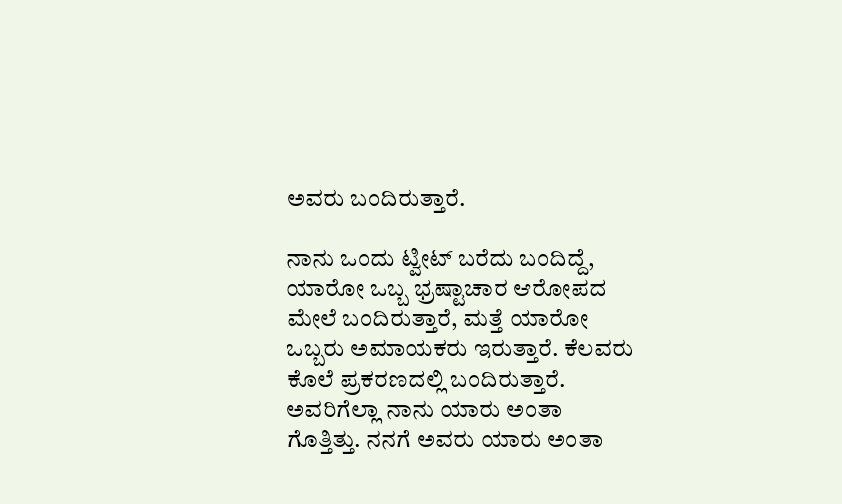ಅವರು ಬಂದಿರುತ್ತಾರೆ.

ನಾನು ಒಂದು ಟ್ವೀಟ್ ಬರೆದು ಬಂದಿದ್ದೆ, ಯಾರೋ ಒಬ್ಬ ಭ್ರಷ್ಟಾಚಾರ ಆರೋಪದ ಮೇಲೆ ಬಂದಿರುತ್ತಾರೆ, ಮತ್ತೆ ಯಾರೋ ಒಬ್ಬರು ಅಮಾಯಕರು ಇರುತ್ತಾರೆ. ಕೆಲವರು ಕೊಲೆ ಪ್ರಕರಣದಲ್ಲಿ ಬಂದಿರುತ್ತಾರೆ. ಅವರಿಗೆಲ್ಲಾ ನಾನು ಯಾರು ಅಂತಾ ಗೊತ್ತಿತ್ತು. ನನಗೆ ಅವರು ಯಾರು ಅಂತಾ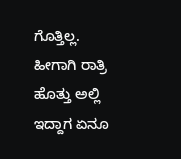ಗೊತ್ತಿಲ್ಲ. ಹೀಗಾಗಿ ರಾತ್ರಿ ಹೊತ್ತು ಅಲ್ಲಿ ಇದ್ದಾಗ ಏನೂ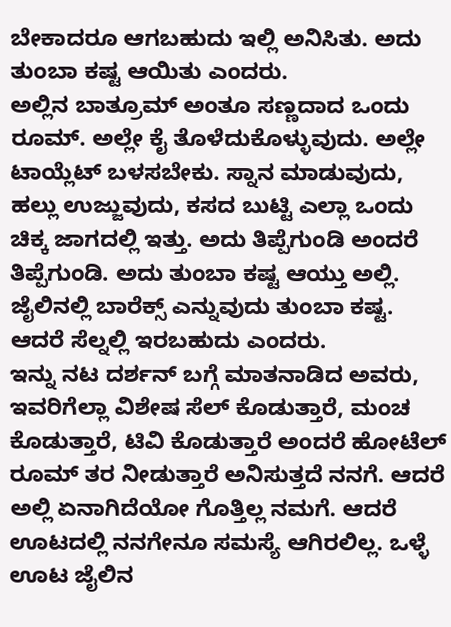ಬೇಕಾದರೂ ಆಗಬಹುದು ಇಲ್ಲಿ ಅನಿಸಿತು. ಅದು ತುಂಬಾ ಕಷ್ಟ ಆಯಿತು ಎಂದರು.
ಅಲ್ಲಿನ ಬಾತ್ರೂಮ್ ಅಂತೂ ಸಣ್ಣದಾದ ಒಂದು ರೂಮ್. ಅಲ್ಲೇ ಕೈ ತೊಳೆದುಕೊಳ್ಳುವುದು. ಅಲ್ಲೇ ಟಾಯ್ಲೆಟ್ ಬಳಸಬೇಕು. ಸ್ನಾನ ಮಾಡುವುದು, ಹಲ್ಲು ಉಜ್ಜುವುದು, ಕಸದ ಬುಟ್ಟಿ ಎಲ್ಲಾ ಒಂದು ಚಿಕ್ಕ ಜಾಗದಲ್ಲಿ ಇತ್ತು. ಅದು ತಿಪ್ಪೆಗುಂಡಿ ಅಂದರೆ ತಿಪ್ಪೆಗುಂಡಿ. ಅದು ತುಂಬಾ ಕಷ್ಟ ಆಯ್ತು ಅಲ್ಲಿ. ಜೈಲಿನಲ್ಲಿ ಬಾರೆಕ್ಸ್ ಎನ್ನುವುದು ತುಂಬಾ ಕಷ್ಟ. ಆದರೆ ಸೆಲ್ನಲ್ಲಿ ಇರಬಹುದು ಎಂದರು.
ಇನ್ನು ನಟ ದರ್ಶನ್ ಬಗ್ಗೆ ಮಾತನಾಡಿದ ಅವರು, ಇವರಿಗೆಲ್ಲಾ ವಿಶೇಷ ಸೆಲ್ ಕೊಡುತ್ತಾರೆ, ಮಂಚ ಕೊಡುತ್ತಾರೆ, ಟಿವಿ ಕೊಡುತ್ತಾರೆ ಅಂದರೆ ಹೋಟೆಲ್ ರೂಮ್ ತರ ನೀಡುತ್ತಾರೆ ಅನಿಸುತ್ತದೆ ನನಗೆ. ಆದರೆ ಅಲ್ಲಿ ಏನಾಗಿದೆಯೋ ಗೊತ್ತಿಲ್ಲ ನಮಗೆ. ಆದರೆ ಊಟದಲ್ಲಿ ನನಗೇನೂ ಸಮಸ್ಯೆ ಆಗಿರಲಿಲ್ಲ. ಒಳ್ಳೆ ಊಟ ಜೈಲಿನ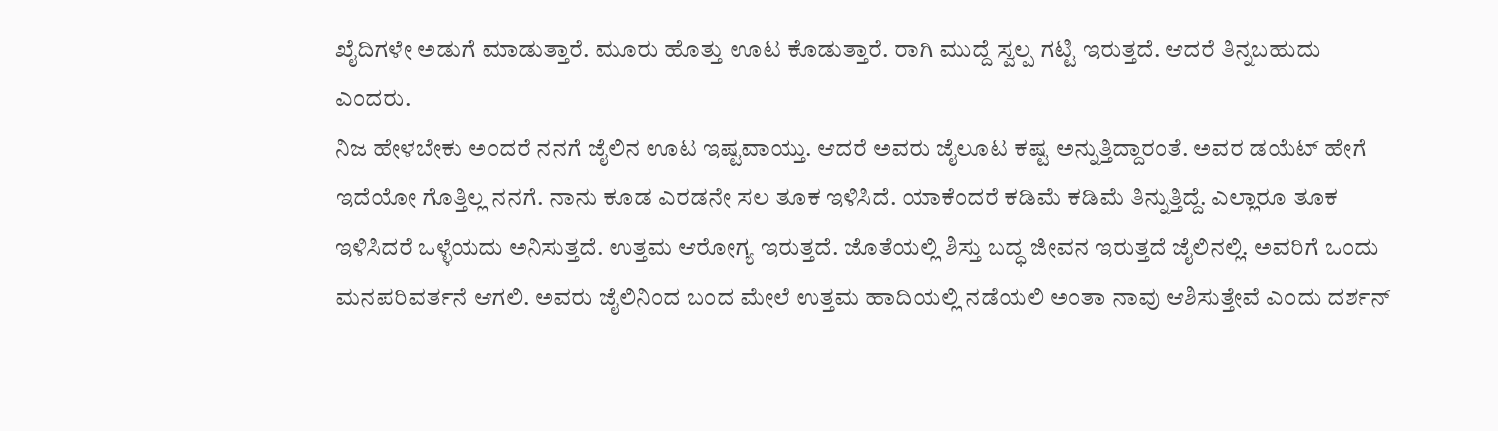ಖೈದಿಗಳೇ ಅಡುಗೆ ಮಾಡುತ್ತಾರೆ. ಮೂರು ಹೊತ್ತು ಊಟ ಕೊಡುತ್ತಾರೆ. ರಾಗಿ ಮುದ್ದೆ ಸ್ವಲ್ಪ ಗಟ್ಟಿ ಇರುತ್ತದೆ. ಆದರೆ ತಿನ್ನಬಹುದು ಎಂದರು.
ನಿಜ ಹೇಳಬೇಕು ಅಂದರೆ ನನಗೆ ಜೈಲಿನ ಊಟ ಇಷ್ಟವಾಯ್ತು. ಆದರೆ ಅವರು ಜೈಲೂಟ ಕಷ್ಟ ಅನ್ನುತ್ತಿದ್ದಾರಂತೆ. ಅವರ ಡಯೆಟ್ ಹೇಗೆ ಇದೆಯೋ ಗೊತ್ತಿಲ್ಲ ನನಗೆ. ನಾನು ಕೂಡ ಎರಡನೇ ಸಲ ತೂಕ ಇಳಿಸಿದೆ. ಯಾಕೆಂದರೆ ಕಡಿಮೆ ಕಡಿಮೆ ತಿನ್ನುತ್ತಿದ್ದೆ. ಎಲ್ಲಾರೂ ತೂಕ ಇಳಿಸಿದರೆ ಒಳ್ಳೆಯದು ಅನಿಸುತ್ತದೆ. ಉತ್ತಮ ಆರೋಗ್ಯ ಇರುತ್ತದೆ. ಜೊತೆಯಲ್ಲಿ ಶಿಸ್ತು ಬದ್ಧ ಜೀವನ ಇರುತ್ತದೆ ಜೈಲಿನಲ್ಲಿ. ಅವರಿಗೆ ಒಂದು ಮನಪರಿವರ್ತನೆ ಆಗಲಿ. ಅವರು ಜೈಲಿನಿಂದ ಬಂದ ಮೇಲೆ ಉತ್ತಮ ಹಾದಿಯಲ್ಲಿ ನಡೆಯಲಿ ಅಂತಾ ನಾವು ಆಶಿಸುತ್ತೇವೆ ಎಂದು ದರ್ಶನ್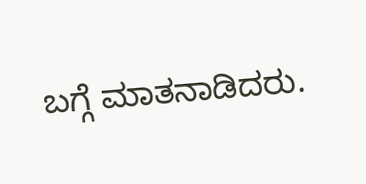ಬಗ್ಗೆ ಮಾತನಾಡಿದರು.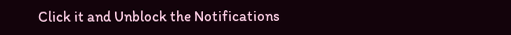Click it and Unblock the Notifications